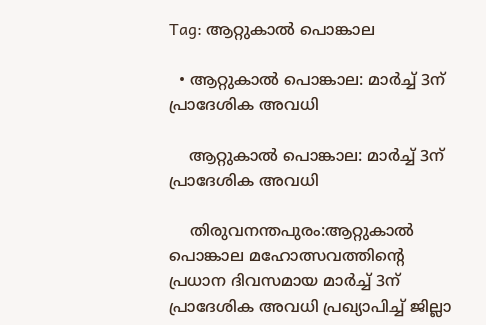Tag: ആറ്റുകാൽ പൊങ്കാല

  • ആറ്റുകാല്‍ പൊങ്കാല: മാര്‍ച്ച് 3ന് പ്രാദേശിക അവധി

    ആറ്റുകാല്‍ പൊങ്കാല: മാര്‍ച്ച് 3ന് പ്രാദേശിക അവധി

    തിരുവനന്തപുരം:ആറ്റുകാല്‍ പൊങ്കാല മഹോത്സവത്തിന്റെ പ്രധാന ദിവസമായ മാര്‍ച്ച് 3ന് പ്രാദേശിക അവധി പ്രഖ്യാപിച്ച് ജില്ലാ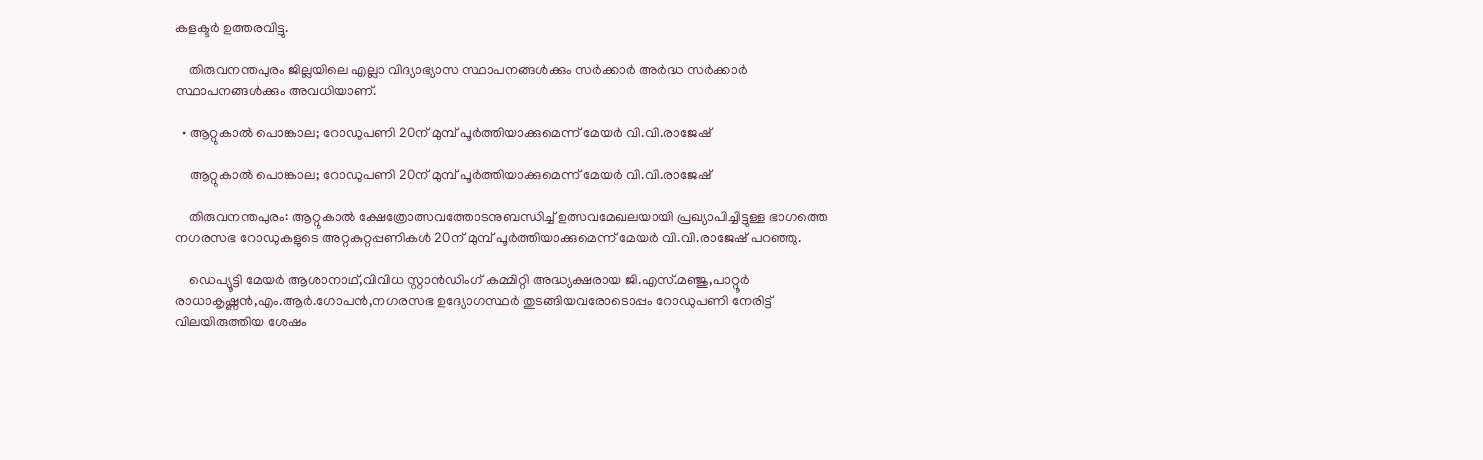കളക്ടര്‍ ഉത്തരവിട്ടു.

    തിരുവനന്തപുരം ജില്ലയിലെ എല്ലാ വിദ്യാഭ്യാസ സ്ഥാപനങ്ങള്‍ക്കും സര്‍ക്കാര്‍ അര്‍ദ്ധ സര്‍ക്കാര്‍ സ്ഥാപനങ്ങള്‍ക്കും അവധിയാണ്.

  • ആറ്റുകാൽ പൊങ്കാല; റോഡുപണി 20ന് മുമ്പ് പൂർത്തിയാക്കുമെന്ന് മേയർ വി.വി.രാജേഷ്

    ആറ്റുകാൽ പൊങ്കാല; റോഡുപണി 20ന് മുമ്പ് പൂർത്തിയാക്കുമെന്ന് മേയർ വി.വി.രാജേഷ്

    തിരുവനന്തപുരം: ആറ്റുകാൽ ക്ഷേത്രോത്സവത്തോടനുബന്ധിച്ച് ഉത്സവമേഖലയായി പ്രഖ്യാപിച്ചിട്ടുള്ള ഭാഗത്തെ നഗരസഭ റോഡുകളുടെ അറ്റകുറ്റപ്പണികൾ 20ന് മുമ്പ് പൂർത്തിയാക്കുമെന്ന് മേയർ വി.വി.രാജേഷ് പറഞ്ഞു.

    ഡെപ്യൂട്ടി മേയർ ആശാനാഥ്‌,വിവിധ സ്റ്റാൻഡിംഗ് കമ്മിറ്റി അദ്ധ്യക്ഷരായ ജി.എസ്.മഞ്ജു,പാറ്റൂർ രാധാകൃഷ്ണൻ,എം.ആർ.ഗോപൻ,നഗരസഭ ഉദ്യോഗസ്ഥർ തുടങ്ങിയവരോടൊപ്പം റോഡുപണി നേരിട്ട് വിലയിരുത്തിയ ശേഷം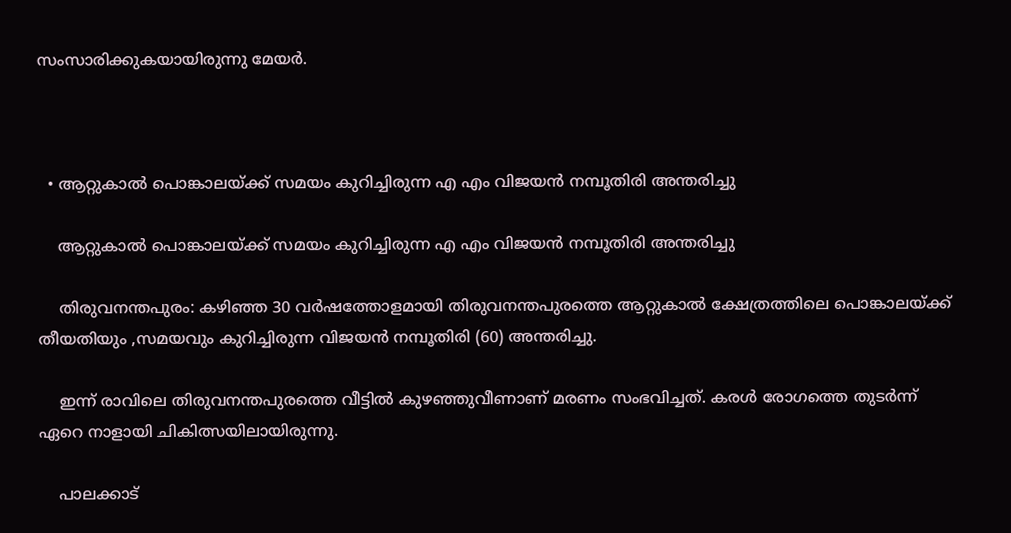സംസാരിക്കുകയായിരുന്നു മേയർ.



  • ആറ്റുകാല്‍ പൊങ്കാലയ്ക്ക് സമയം കുറിച്ചിരുന്ന എ എം വിജയന്‍ നമ്പൂതിരി അന്തരിച്ചു

    ആറ്റുകാല്‍ പൊങ്കാലയ്ക്ക് സമയം കുറിച്ചിരുന്ന എ എം വിജയന്‍ നമ്പൂതിരി അന്തരിച്ചു

    തിരുവനന്തപുരം: കഴിഞ്ഞ 30 വർഷത്തോളമായി തിരുവനന്തപുരത്തെ ആറ്റുകാൽ ക്ഷേത്രത്തിലെ പൊങ്കാലയ്ക്ക് തീയതിയും ,സമയവും കുറിച്ചിരുന്ന വിജയൻ നമ്പൂതിരി (60) അന്തരിച്ചു.

    ഇന്ന് രാവിലെ തിരുവനന്തപുരത്തെ വീട്ടിൽ കുഴഞ്ഞുവീണാണ് മരണം സംഭവിച്ചത്. കരൾ രോഗത്തെ തുടർന്ന് ഏറെ നാളായി ചികിത്സയിലായിരുന്നു.

    പാലക്കാട്‌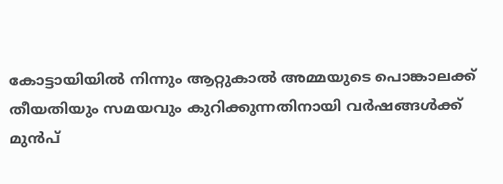കോട്ടായിയിൽ നിന്നും ആറ്റുകാൽ അമ്മയുടെ പൊങ്കാലക്ക് തീയതിയും സമയവും കുറിക്കുന്നതിനായി വർഷങ്ങൾക്ക് മുൻപ്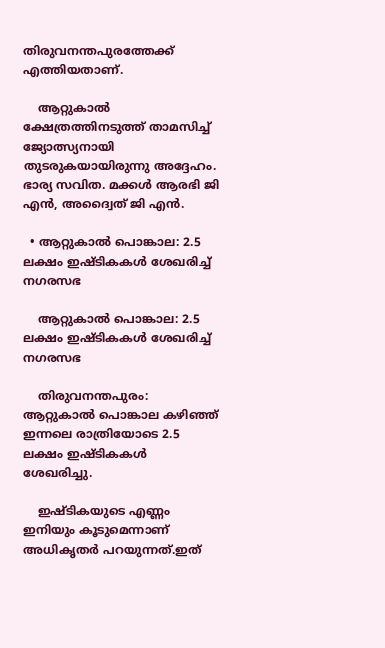തിരുവനന്തപുരത്തേക്ക് എത്തിയതാണ്.

    ആറ്റുകാൽ ക്ഷേത്രത്തിനടുത്ത് താമസിച്ച് ജ്യോത്സ്യനായി തുടരുകയായിരുന്നു അദ്ദേഹം. ഭാര്യ സവിത. മക്കൾ ആരഭി ജി എൻ, അദ്വൈത് ജി എൻ.

  • ആറ്റുകാൽ പൊങ്കാല: 2.5 ലക്ഷം ഇഷ്ടികകൾ ശേഖരിച്ച് നഗരസഭ

    ആറ്റുകാൽ പൊങ്കാല: 2.5 ലക്ഷം ഇഷ്ടികകൾ ശേഖരിച്ച് നഗരസഭ

    തിരുവനന്തപുരം: ആറ്റുകാൽ പൊങ്കാല കഴിഞ്ഞ് ഇന്നലെ രാത്രിയോടെ 2.5 ലക്ഷം ഇഷ്ടികകൾ ശേഖരിച്ചു.

    ഇഷ്ടികയുടെ എണ്ണം ഇനിയും കൂടുമെന്നാണ് അധികൃതർ പറയുന്നത്.ഇത്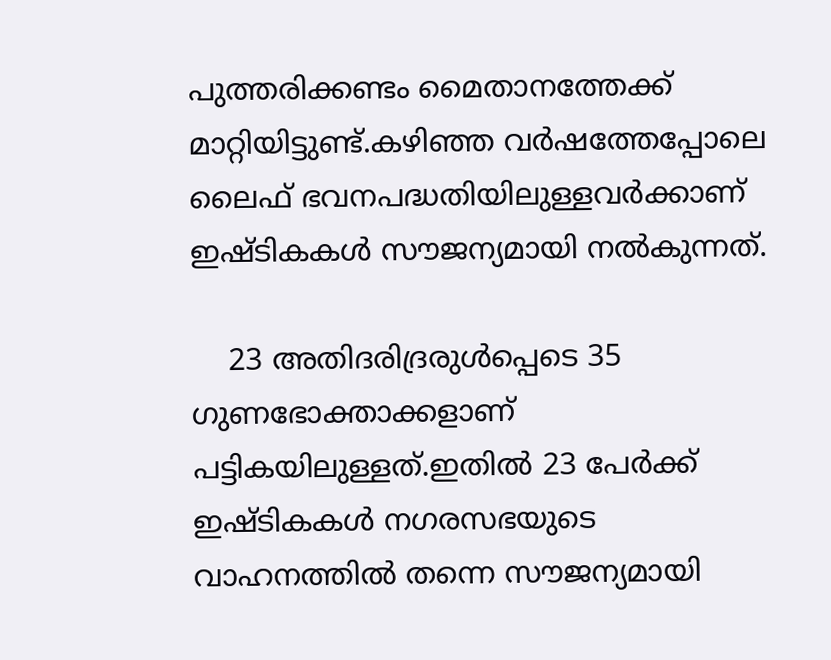പുത്തരിക്കണ്ടം മൈതാനത്തേക്ക് മാറ്റിയിട്ടുണ്ട്.കഴിഞ്ഞ വർഷത്തേപ്പോലെ ലൈഫ് ഭവനപദ്ധതിയിലുള്ളവർക്കാണ് ഇഷ്ടികകൾ സൗജന്യമായി നൽകുന്നത്.

    23 അതിദരിദ്രരുൾപ്പെടെ 35 ഗുണഭോക്താക്കളാണ് പട്ടികയിലുള്ളത്.ഇതിൽ 23 പേർക്ക് ഇഷ്ടികകൾ നഗരസഭയുടെ വാഹനത്തിൽ തന്നെ സൗജന്യമായി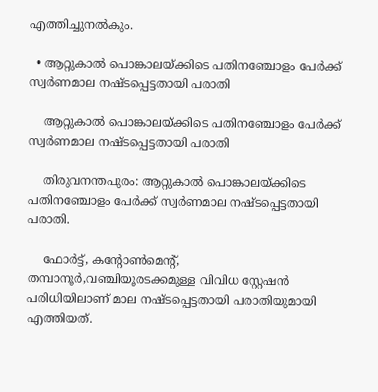എത്തിച്ചുനൽകും.

  • ആറ്റുകാൽ പൊങ്കാലയ്‌ക്കിടെ പതിനഞ്ചോളം പേർക്ക് സ്വർണമാല നഷ്ടപ്പെട്ടതായി പരാതി

    ആറ്റുകാൽ പൊങ്കാലയ്‌ക്കിടെ പതിനഞ്ചോളം പേർക്ക് സ്വർണമാല നഷ്ടപ്പെട്ടതായി പരാതി

    തിരുവനന്തപുരം: ആറ്റുകാൽ പൊങ്കാലയ്‌ക്കിടെ പതിനഞ്ചോളം പേർക്ക് സ്വർണമാല നഷ്ടപ്പെട്ടതായി പരാതി.

    ഫോർട്ട്, കന്റോൺമെന്റ്, തമ്പാനൂർ,വഞ്ചിയൂരടക്കമുള്ള വിവിധ സ്റ്റേഷൻ പരിധിയിലാണ് മാല നഷ്ടപ്പെട്ടതായി പരാതിയുമായി എത്തിയത്.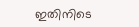ഇതിനിടെ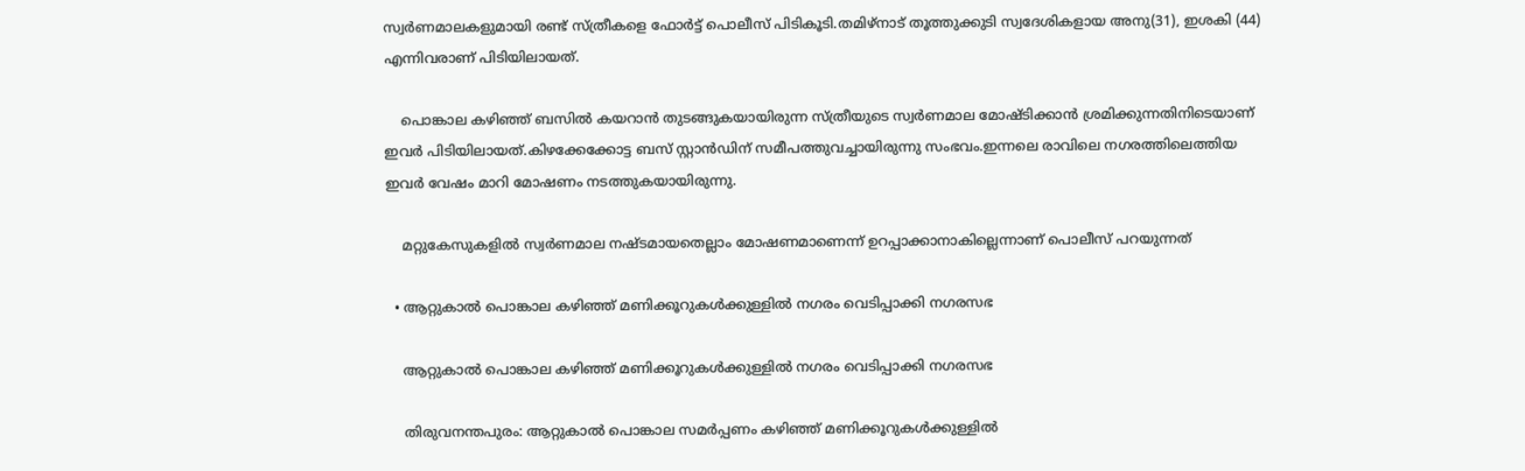സ്വർണമാലകളുമായി രണ്ട് സ്ത്രീകളെ ഫോർട്ട് പൊലീസ് പിടികൂടി.തമിഴ്‌നാട് തൂത്തുക്കുടി സ്വദേശികളായ അനു(31), ഇശകി (44) എന്നിവരാണ് പിടിയിലായത്.

    പൊങ്കാല കഴിഞ്ഞ് ബസിൽ കയറാൻ തുടങ്ങുകയായിരുന്ന സ്ത്രീയുടെ സ്വർണമാല മോഷ്ടിക്കാൻ ശ്രമിക്കുന്നതിനിടെയാണ് ഇവർ പിടിയിലായത്.കിഴക്കേക്കോട്ട ബസ് സ്റ്റാൻഡിന് സമീപത്തുവച്ചായിരുന്നു സംഭവം.ഇന്നലെ രാവിലെ നഗരത്തിലെത്തിയ ഇവർ വേഷം മാറി മോഷണം നടത്തുകയായിരുന്നു.

    മറ്റുകേസുകളിൽ സ്വർണമാല നഷ്ടമായതെല്ലാം മോഷണമാണെന്ന് ഉറപ്പാക്കാനാകില്ലെന്നാണ് പൊലീസ് പറയുന്നത്

  • ആറ്റുകാല്‍ പൊങ്കാല കഴിഞ്ഞ് മണിക്കൂറുകള്‍ക്കുള്ളിൽ നഗരം വെടിപ്പാക്കി നഗരസഭ

    ആറ്റുകാല്‍ പൊങ്കാല കഴിഞ്ഞ് മണിക്കൂറുകള്‍ക്കുള്ളിൽ നഗരം വെടിപ്പാക്കി നഗരസഭ

    തിരുവനന്തപുരം: ആറ്റുകാല്‍ പൊങ്കാല സമര്‍പ്പണം കഴിഞ്ഞ് മണിക്കൂറുകള്‍ക്കുള്ളിൽ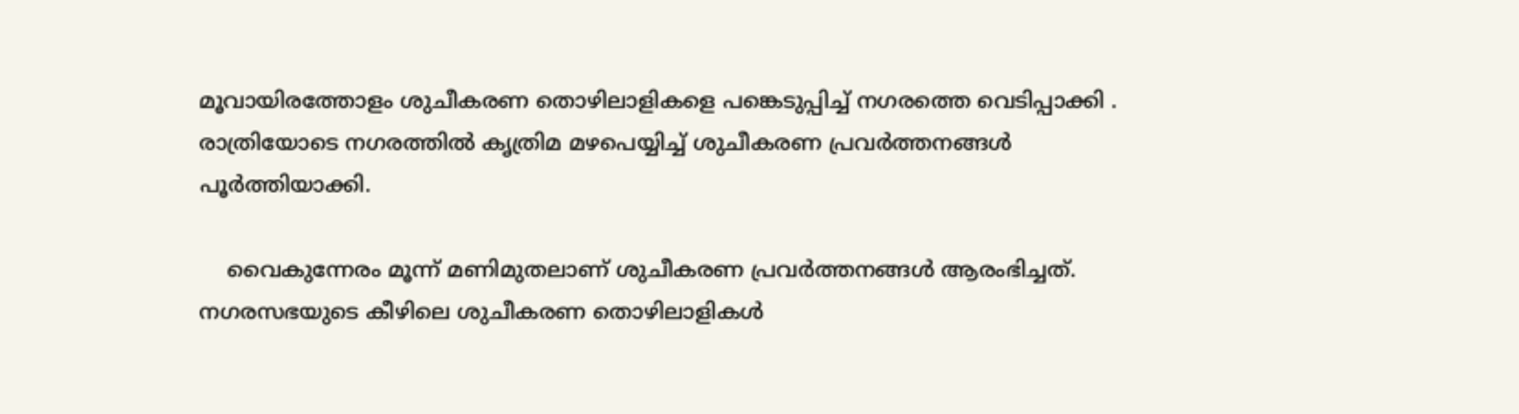മൂവായിരത്തോളം ശുചീകരണ തൊഴിലാളികളെ പങ്കെടുപ്പിച്ച് നഗരത്തെ വെടിപ്പാക്കി . രാത്രിയോടെ നഗരത്തില്‍ കൃത്രിമ മഴപെയ്യിച്ച് ശുചീകരണ പ്രവര്‍ത്തനങ്ങള്‍ പൂര്‍ത്തിയാക്കി.

    വൈകുന്നേരം മൂന്ന് മണിമുതലാണ് ശുചീകരണ പ്രവര്‍ത്തനങ്ങള്‍ ആരംഭിച്ചത്. നഗരസഭയുടെ കീഴിലെ ശുചീകരണ തൊഴിലാളികള്‍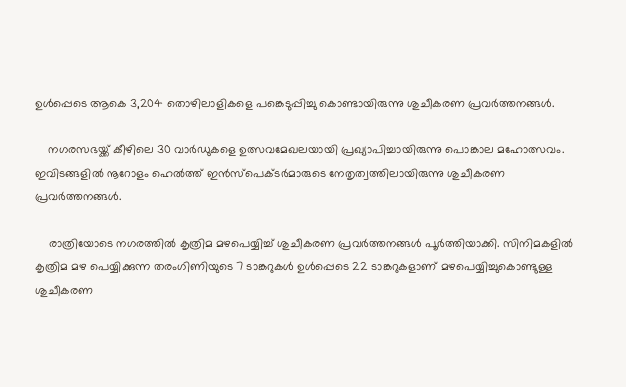ഉള്‍പ്പെടെ ആകെ 3,204 തൊഴിലാളികളെ പങ്കെടുപ്പിച്ചു കൊണ്ടായിരുന്നു ശുചീകരണ പ്രവര്‍ത്തനങ്ങള്‍.

    നഗരസഭയ്ക്ക് കീഴിലെ 30 വാര്‍ഡുകളെ ഉത്സവമേഖലയായി പ്രഖ്യാപിച്ചായിരുന്നു പൊങ്കാല മഹോത്സവം. ഇവിടങ്ങളില്‍ നൂറോളം ഹെല്‍ത്ത് ഇന്‍സ്‌പെക്ടര്‍മാരുടെ നേതൃത്വത്തിലായിരുന്നു ശുചീകരണ പ്രവര്‍ത്തനങ്ങള്‍.

    രാത്രിയോടെ നഗരത്തില്‍ കൃത്രിമ മഴപെയ്യിച്ച് ശുചീകരണ പ്രവര്‍ത്തനങ്ങള്‍ പൂര്‍ത്തിയാക്കി. സിനിമകളില്‍ കൃത്രിമ മഴ പെയ്യിക്കുന്ന തരംഗിണിയുടെ 7 ടാങ്കറുകള്‍ ഉള്‍പ്പെടെ 22 ടാങ്കറുകളാണ് മഴപെയ്യിച്ചുകൊണ്ടുള്ള ശുചീകരണ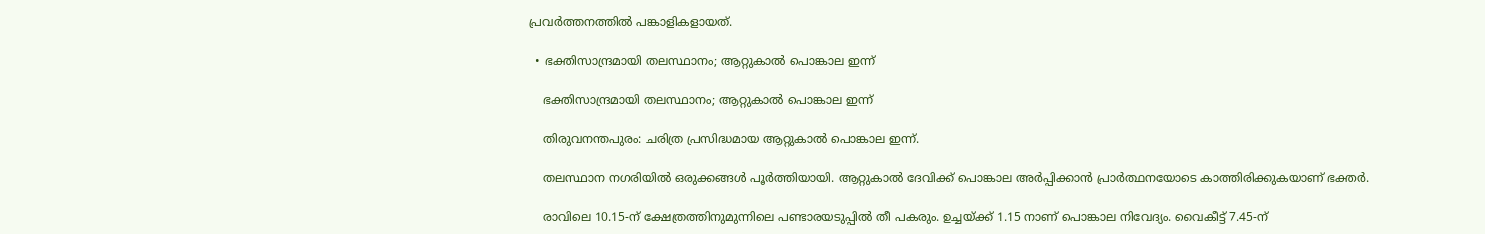പ്രവര്‍ത്തനത്തില്‍ പങ്കാളികളായത്.

  • ഭക്തിസാന്ദ്രമായി തലസ്ഥാനം; ആറ്റുകാൽ പൊങ്കാല ഇന്ന്

    ഭക്തിസാന്ദ്രമായി തലസ്ഥാനം; ആറ്റുകാൽ പൊങ്കാല ഇന്ന്

    തിരുവനന്തപുരം: ചരിത്ര പ്രസിദ്ധമായ ആറ്റുകാൽ പൊങ്കാല ഇന്ന്.

    തലസ്ഥാന നഗരിയിൽ ഒരുക്കങ്ങൾ പൂർത്തിയായി. ആറ്റുകാൽ ദേവിക്ക് പൊങ്കാല അർപ്പിക്കാൻ പ്രാർത്ഥനയോടെ കാത്തിരിക്കുകയാണ് ഭക്തർ.

    രാവിലെ 10.15-ന് ക്ഷേത്രത്തിനുമുന്നിലെ പണ്ടാരയടുപ്പിൽ തീ പകരും. ഉച്ചയ്ക്ക് 1.15 നാണ് പൊങ്കാല നിവേദ്യം. വൈകീട്ട് 7.45-ന്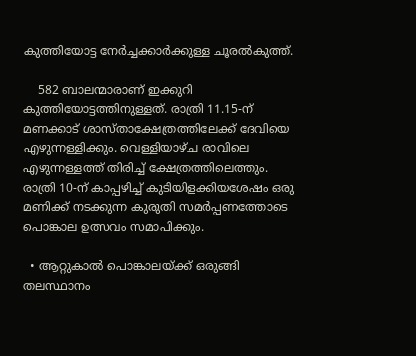കുത്തിയോട്ട നേർച്ചക്കാർക്കുള്ള ചൂരൽകുത്ത്.

    582 ബാലന്മാരാണ് ഇക്കുറി കുത്തിയോട്ടത്തിനുള്ളത്. രാത്രി 11.15-ന് മണക്കാട് ശാസ്താക്ഷേത്രത്തിലേക്ക് ദേവിയെ എഴുന്നള്ളിക്കും. വെള്ളിയാഴ്ച രാവിലെ എഴുന്നള്ളത്ത് തിരിച്ച് ക്ഷേത്രത്തിലെത്തും. രാത്രി 10-ന് കാപ്പഴിച്ച് കുടിയിളക്കിയശേഷം ഒരു മണിക്ക് നടക്കുന്ന കുരുതി സമർപ്പണത്തോടെ പൊങ്കാല ഉത്സവം സമാപിക്കും.

  • ആറ്റുകാൽ പൊങ്കാലയ്ക്ക് ഒരുങ്ങി തലസ്ഥാനം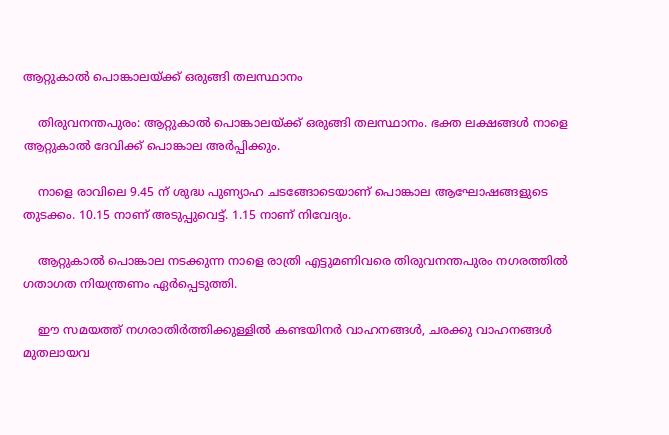ആറ്റുകാൽ പൊങ്കാലയ്ക്ക് ഒരുങ്ങി തലസ്ഥാനം

    തിരുവനന്തപുരം: ആറ്റുകാൽ പൊങ്കാലയ്ക്ക് ഒരുങ്ങി തലസ്ഥാനം. ഭക്ത ലക്ഷങ്ങൾ നാളെ ആറ്റുകാൽ ദേവിക്ക് പൊങ്കാല അർപ്പിക്കും.

    നാളെ രാവിലെ 9.45 ന് ശുദ്ധ പുണ്യാഹ ചടങ്ങോടെയാണ് പൊങ്കാല ആഘോഷങ്ങളുടെ തുടക്കം. 10.15 നാണ് അടുപ്പുവെട്ട്. 1.15 നാണ് നിവേദ്യം.

    ആറ്റുകാല്‍ പൊങ്കാല നടക്കുന്ന നാളെ രാത്രി എട്ടുമണിവരെ തിരുവനന്തപുരം നഗരത്തില്‍ ഗതാഗത നിയന്ത്രണം ഏര്‍പ്പെടുത്തി.

    ഈ സമയത്ത് നഗരാതിര്‍ത്തിക്കുള്ളില്‍ കണ്ടയിനര്‍ വാഹനങ്ങള്‍, ചരക്കു വാഹനങ്ങള്‍ മുതലായവ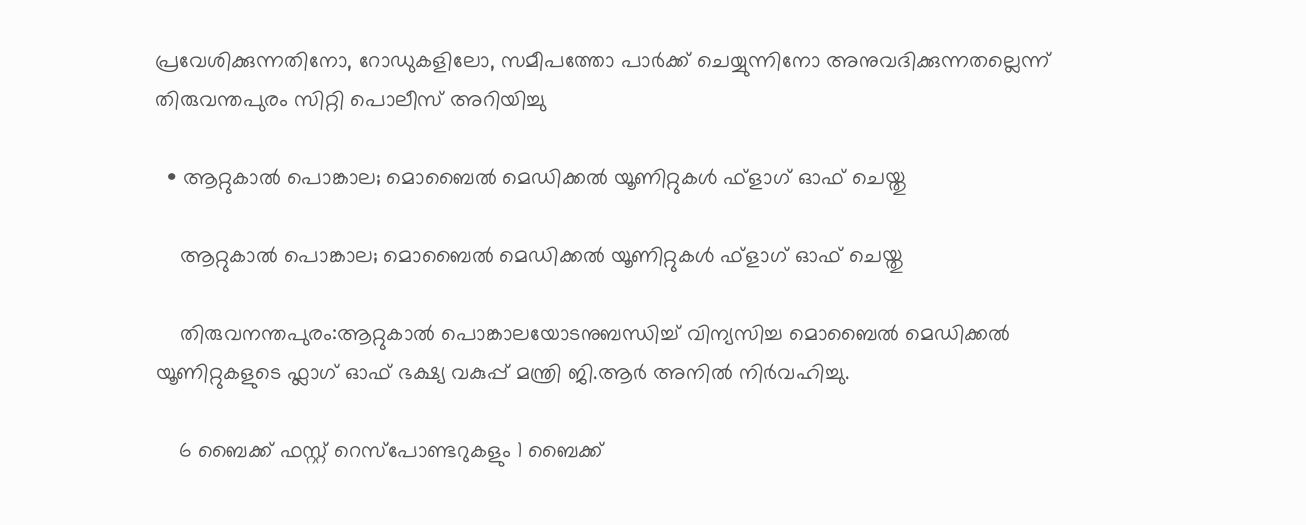പ്രവേശിക്കുന്നതിനോ, റോഡുകളിലോ, സമീപത്തോ പാര്‍ക്ക് ചെയ്യുന്നിനോ അനുവദിക്കുന്നതല്ലെന്ന് തിരുവന്തപുരം സിറ്റി പൊലീസ് അറിയിച്ചു

  • ആറ്റുകാൽ പൊങ്കാല; മൊബൈൽ മെഡിക്കൽ യൂണിറ്റുകൾ ഫ്ളാഗ് ഓഫ് ചെയ്തു

    ആറ്റുകാൽ പൊങ്കാല; മൊബൈൽ മെഡിക്കൽ യൂണിറ്റുകൾ ഫ്ളാഗ് ഓഫ് ചെയ്തു

    തിരുവനന്തപുരം:ആറ്റുകാൽ പൊങ്കാലയോടനുബന്ധിച്ച് വിന്യസിച്ച മൊബൈൽ മെഡിക്കൽ യൂണിറ്റുകളുടെ ഫ്ലാഗ് ഓഫ് ഭക്ഷ്യ വകുപ്പ് മന്ത്രി ജി.ആർ അനിൽ നിർവഹിച്ചു.

    6 ബൈക്ക് ഫസ്റ്റ് റെസ്‌പോണ്ടറുകളും 1 ബൈക്ക്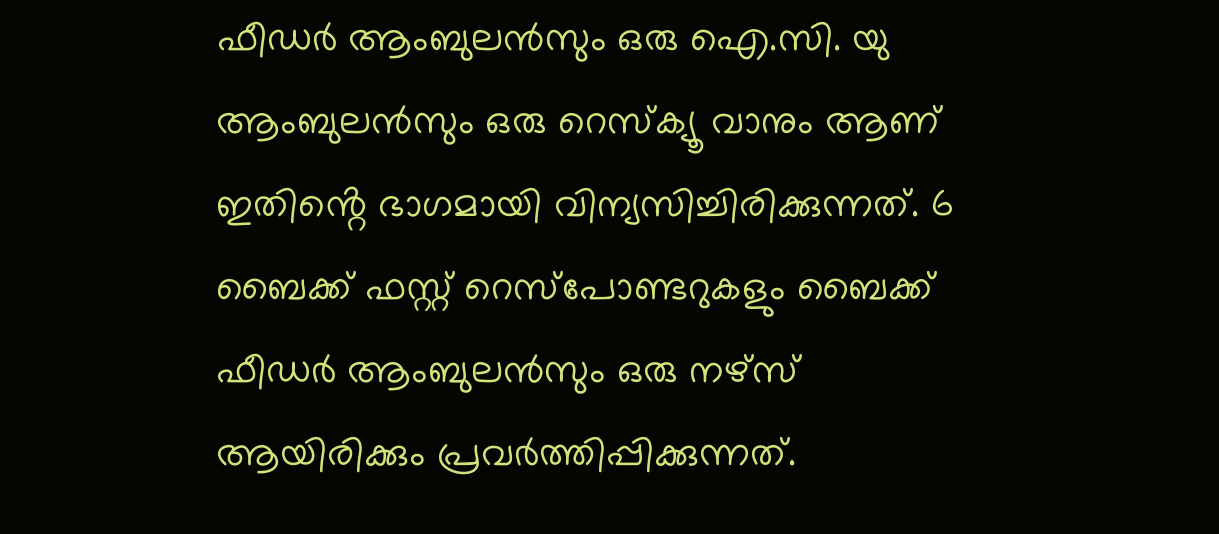ഫീഡർ ആംബുലൻസും ഒരു ഐ.സി. യു ആംബുലൻസും ഒരു റെസ്ക്യൂ വാനും ആണ് ഇതിൻ്റെ ഭാഗമായി വിന്യസിച്ചിരിക്കുന്നത്. 6 ബൈക്ക് ഫസ്റ്റ് റെസ്‌പോണ്ടറുകളും ബൈക്ക് ഫീഡർ ആംബുലൻസും ഒരു നഴ്സ് ആയിരിക്കും പ്രവർത്തിപ്പിക്കുന്നത്.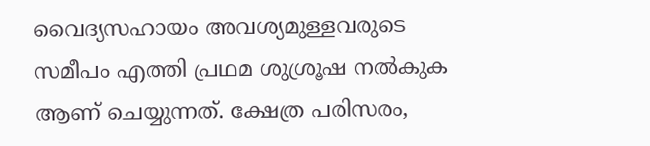വൈദ്യസഹായം അവശ്യമുള്ളവരുടെ സമീപം എത്തി പ്രഥമ ശുശ്രൂഷ നൽകുക ആണ് ചെയ്യുന്നത്. ക്ഷേത്ര പരിസരം,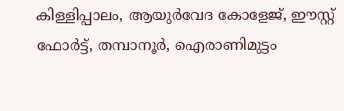കിള്ളിപ്പാലം, ആയുർവേദ കോളേജ്, ഈസ്റ്റ് ഫോർട്ട്, തമ്പാനൂർ, ഐരാണിമുട്ടം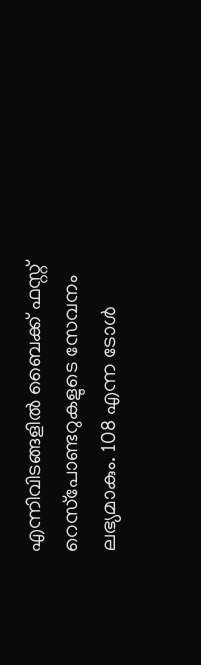എന്നിവിടങ്ങളിൽ ബൈക്ക് ഫസ്റ്റ് റെസ്‌പോണ്ടറുകളുടെ സേവനം ലഭ്യമാകും. 108 എന്ന ടോൾ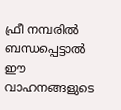ഫ്രീ നമ്പരിൽ ബന്ധപ്പെട്ടാൽ ഈ വാഹനങ്ങളുടെ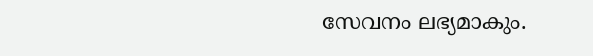സേവനം ലഭ്യമാകും.